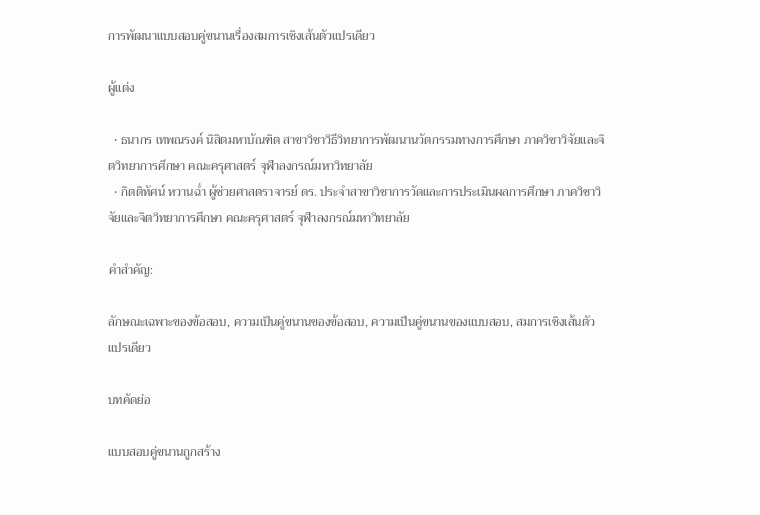การพัฒนาแบบสอบคู่ขนานเรื่องสมการเชิงเส้นตัวแปรเดียว

ผู้แต่ง

  • ธนากร เทพณรงค์ นิสิตมหาบัณฑิต สาขาวิชาวิธีวิทยาการพัฒนานวัตกรรมทางการศึกษา ภาควิชาวิจัยและจิตวิทยาการศึกษา คณะครุศาสตร์ จุฬาลงกรณ์มหาวิทยาลัย
  • กิตติทัศน์ หวานฉ่ำ ผู้ช่วยศาสตราจารย์ ดร. ประจําสาขาวิชาการวัดและการประเมินผลการศึกษา ภาควิชาวิจัยและจิตวิทยาการศึกษา คณะครุศาสตร์ จุฬาลงกรณ์มหาวิทยาลัย

คำสำคัญ:

ลักษณะเฉพาะของข้อสอบ, ความเป็นคู่ขนานของข้อสอบ, ความเป็นคู่ขนานของแบบสอบ, สมการเชิงเส้นตัวแปรเดียว

บทคัดย่อ

แบบสอบคู่ขนานถูกสร้าง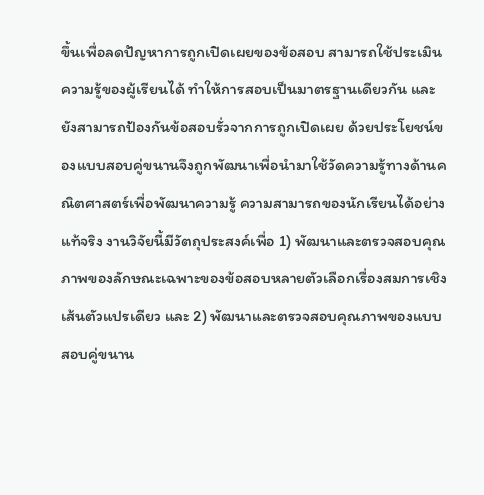ขึ้นเพื่อลดปัญหาการถูกเปิดเผยของข้อสอบ สามารถใช้ประเมินความรู้ของผู้เรียนได้ ทำให้การสอบเป็นมาตรฐานเดียวกัน และยังสามารถป้องกันข้อสอบรั่วจากการถูกเปิดเผย ด้วยประโยชน์ของแบบสอบคู่ขนานจึงถูกพัฒนาเพื่อนำมาใช้วัดความรู้ทางด้านคณิตศาสตร์เพื่อพัฒนาความรู้ ความสามารถของนักเรียนได้อย่างแท้จริง งานวิจัยนี้มีวัตถุประสงค์เพื่อ 1) พัฒนาและตรวจสอบคุณภาพของลักษณะเฉพาะของข้อสอบหลายตัวเลือกเรื่องสมการเชิงเส้นตัวแปรเดียว และ 2) พัฒนาและตรวจสอบคุณภาพของแบบสอบคู่ขนาน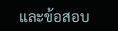และข้อสอบ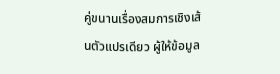คู่ขนานเรื่องสมการเชิงเส้นตัวแปรเดียว ผู้ให้ข้อมูล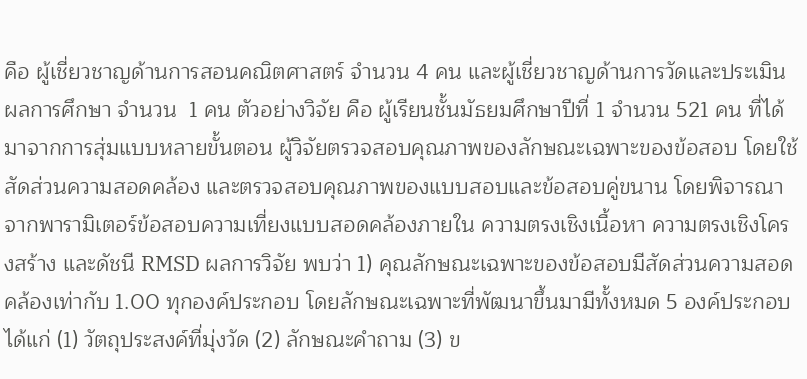คือ ผู้เชี่ยวชาญด้านการสอนคณิตศาสตร์ จำนวน 4 คน และผู้เชี่ยวชาญด้านการวัดและประเมินผลการศึกษา จำนวน  1 คน ตัวอย่างวิจัย คือ ผู้เรียนชั้นมัธยมศึกษาปีที่ 1 จำนวน 521 คน ที่ได้มาจากการสุ่มแบบหลายขั้นตอน ผู้วิจัยตรวจสอบคุณภาพของลักษณะเฉพาะของข้อสอบ โดยใช้สัดส่วนความสอดคล้อง และตรวจสอบคุณภาพของแบบสอบและข้อสอบคู่ขนาน โดยพิจารณาจากพารามิเตอร์ข้อสอบความเที่ยงแบบสอดคล้องภายใน ความตรงเชิงเนื้อหา ความตรงเชิงโครงสร้าง และดัชนี RMSD ผลการวิจัย พบว่า 1) คุณลักษณะเฉพาะของข้อสอบมีสัดส่วนความสอดคล้องเท่ากับ 1.00 ทุกองค์ประกอบ โดยลักษณะเฉพาะที่พัฒนาขึ้นมามีทั้งหมด 5 องค์ประกอบ ได้แก่ (1) วัตถุประสงค์ที่มุ่งวัด (2) ลักษณะคำถาม (3) ข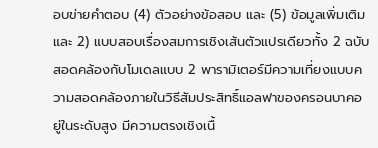อบข่ายคำตอบ (4) ตัวอย่างข้อสอบ และ (5) ข้อมูลเพิ่มเติม และ 2) แบบสอบเรื่องสมการเชิงเส้นตัวแปรเดียวทั้ง 2 ฉบับ สอดคล้องกับโมเดลแบบ 2 พารามิเตอร์มีความเที่ยงแบบความสอดคล้องภายในวิธีสัมประสิทธิ์แอลฟาของครอนบาคอยู่ในระดับสูง มีความตรงเชิงเนื้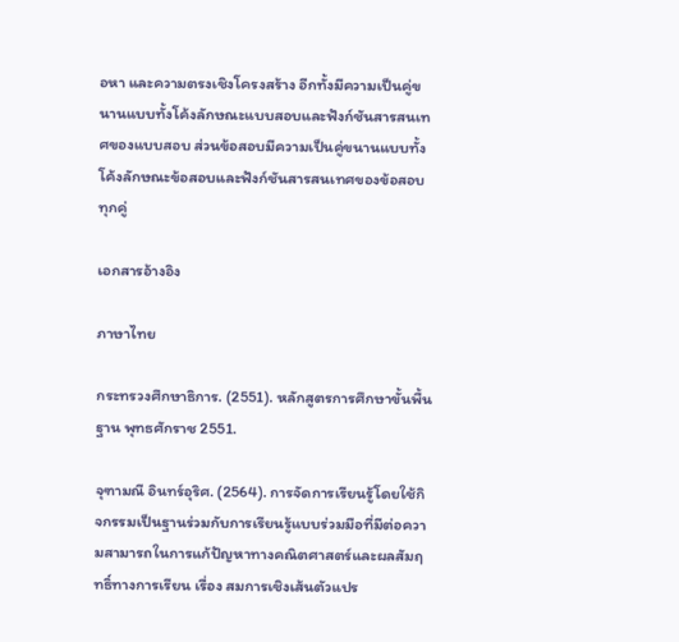อหา และความตรงเชิงโครงสร้าง อีกทั้งมีความเป็นคู่ขนานแบบทั้งโค้งลักษณะแบบสอบและฟังก์ชันสารสนเทศของแบบสอบ ส่วนข้อสอบมีความเป็นคู่ขนานแบบทั้งโค้งลักษณะข้อสอบและฟังก์ชันสารสนเทศของข้อสอบทุกคู่

เอกสารอ้างอิง

ภาษาไทย

กระทรวงศึกษาธิการ. (2551). หลักสูตรการศึกษาขั้นพื้นฐาน พุทธศักราช 2551.

จุฑามณี อินทร์อุริศ. (2564). การจัดการเรียนรู้โดยใช้กิจกรรมเป็นฐานร่วมกับการเรียนรู้แบบร่วมมือที่มีต่อความสามารถในการแก้ปัญหาทางคณิตศาสตร์และผลสัมฤทธิ์ทางการเรียน เรื่อง สมการเชิงเส้นตัวแปร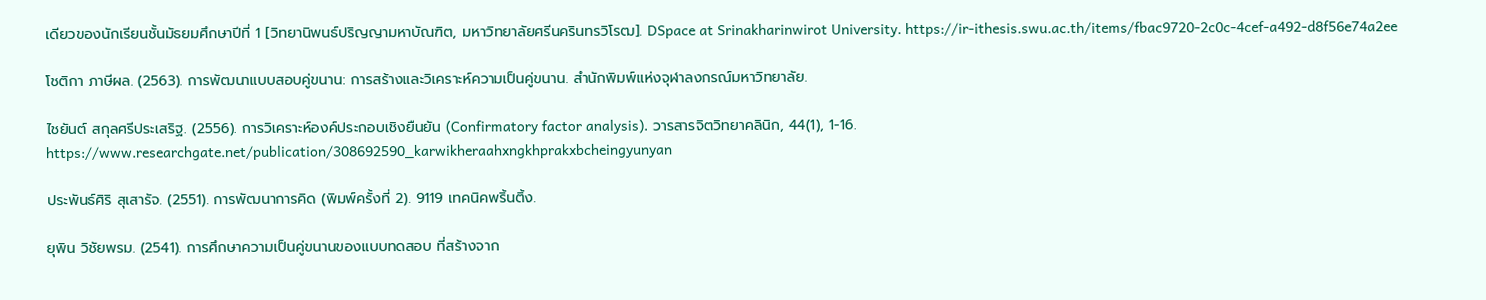เดียวของนักเรียนชั้นมัธยมศึกษาปีที่ 1 [วิทยานิพนธ์ปริญญามหาบัณฑิต, มหาวิทยาลัยศรีนครินทรวิโรฒ]. DSpace at Srinakharinwirot University. https://ir-ithesis.swu.ac.th/items/fbac9720-2c0c-4cef-a492-d8f56e74a2ee

โชติกา ภาษีผล. (2563). การพัฒนาแบบสอบคู่ขนาน: การสร้างและวิเคราะห์ความเป็นคู่ขนาน. สำนักพิมพ์แห่งจุฬาลงกรณ์มหาวิทยาลัย.

ไชยันต์ สกุลศรีประเสริฐ. (2556). การวิเคราะห์องค์ประกอบเชิงยืนยัน (Confirmatory factor analysis). วารสารจิตวิทยาคลินิก, 44(1), 1-16. https://www.researchgate.net/publication/308692590_karwikheraahxngkhprakxbcheingyunyan

ประพันธ์ศิริ สุเสารัจ. (2551). การพัฒนาการคิด (พิมพ์ครั้งที่ 2). 9119 เทคนิคพริ้นติ้ง.

ยุพิน วิชัยพรม. (2541). การศึกษาความเป็นคู่ขนานของแบบทดสอบ ที่สร้างจาก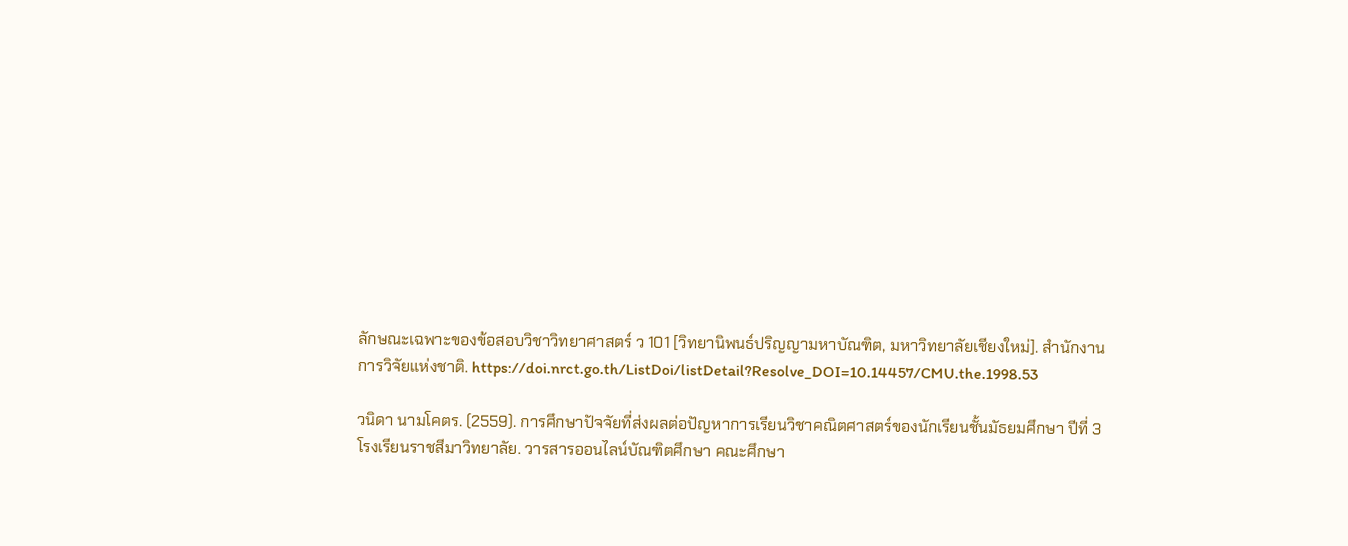ลักษณะเฉพาะของข้อสอบวิชาวิทยาศาสตร์ ว 101 [วิทยานิพนธ์ปริญญามหาบัณฑิต, มหาวิทยาลัยเชียงใหม่]. สำนักงานการวิจัยแห่งชาติ. https://doi.nrct.go.th/ListDoi/listDetail?Resolve_DOI=10.14457/CMU.the.1998.53

วนิดา นามโคตร. (2559). การศึกษาปัจจัยที่ส่งผลต่อปัญหาการเรียนวิชาคณิตศาสตร์ของนักเรียนชั้นมัธยมศึกษา ปีที่ 3 โรงเรียนราชสีมาวิทยาลัย. วารสารออนไลน์บัณฑิตศึกษา คณะศึกษา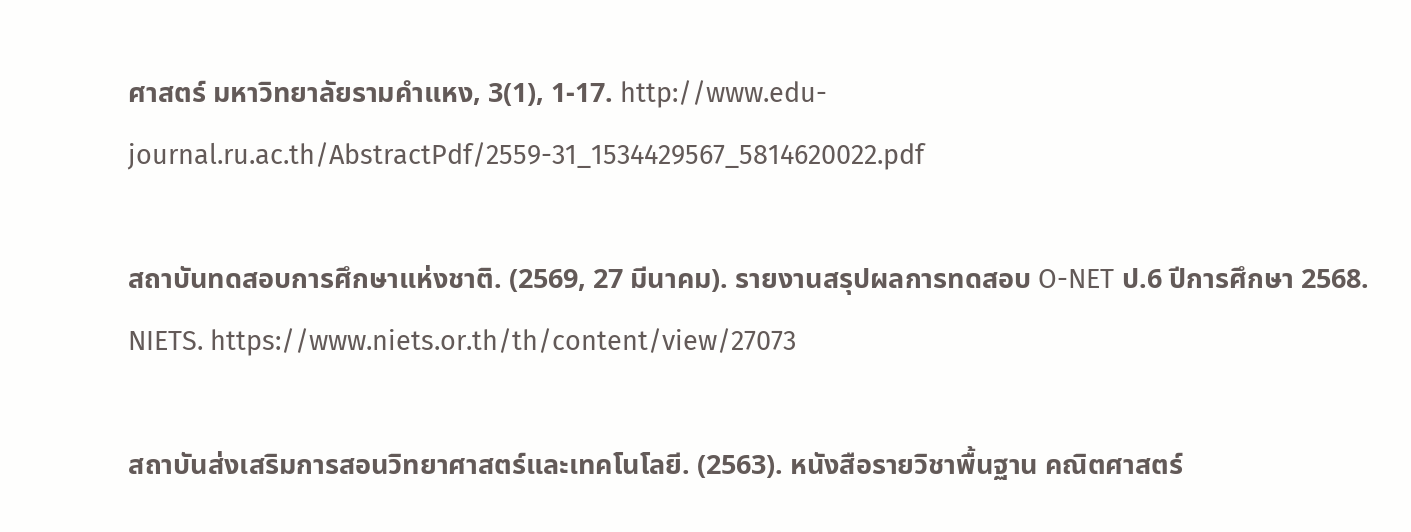ศาสตร์ มหาวิทยาลัยรามคำแหง, 3(1), 1-17. http://www.edu-journal.ru.ac.th/AbstractPdf/2559-31_1534429567_5814620022.pdf

สถาบันทดสอบการศึกษาแห่งชาติ. (2569, 27 มีนาคม). รายงานสรุปผลการทดสอบ O-NET ป.6 ปีการศึกษา 2568. NIETS. https://www.niets.or.th/th/content/view/27073

สถาบันส่งเสริมการสอนวิทยาศาสตร์และเทคโนโลยี. (2563). หนังสือรายวิชาพื้นฐาน คณิตศาสตร์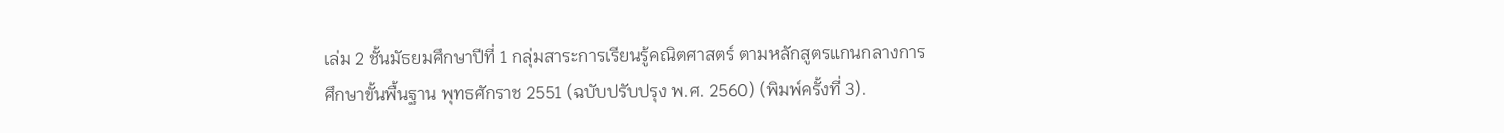เล่ม 2 ชั้นมัธยมศึกษาปีที่ 1 กลุ่มสาระการเรียนรู้คณิตศาสตร์ ตามหลักสูตรแกนกลางการศึกษาขั้นพื้นฐาน พุทธศักราช 2551 (ฉบับปรับปรุง พ.ศ. 2560) (พิมพ์ครั้งที่ 3).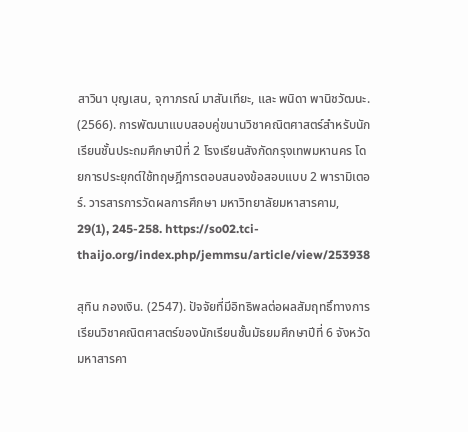สาวินา บุญเสน, จุฑาภรณ์ มาสันเทียะ, และ พนิดา พานิชวัฒนะ. (2566). การพัฒนาแบบสอบคู่ขนานวิชาคณิตศาสตร์สำหรับนักเรียนชั้นประถมศึกษาปีที่ 2 โรงเรียนสังกัดกรุงเทพมหานคร โดยการประยุกต์ใช้ทฤษฎีการตอบสนองข้อสอบแบบ 2 พารามิเตอร์. วารสารการวัดผลการศึกษา มหาวิทยาลัยมหาสารคาม, 29(1), 245-258. https://so02.tci-thaijo.org/index.php/jemmsu/article/view/253938

สุทิน กองเงิน. (2547). ปัจจัยที่มีอิทธิพลต่อผลสัมฤทธิ์ทางการเรียนวิชาคณิตศาสตร์ของนักเรียนชั้นมัธยมศึกษาปีที่ 6 จังหวัดมหาสารคา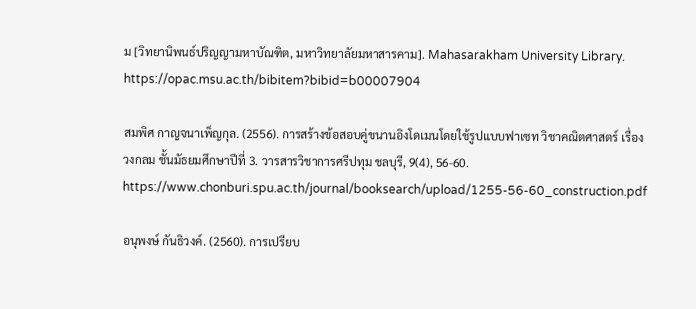ม [วิทยานิพนธ์ปริญญามหาบัณฑิต, มหาวิทยาลัยมหาสารคาม]. Mahasarakham University Library. https://opac.msu.ac.th/bibitem?bibid=b00007904

สมพิศ กาญจนาเพ็ญกุล. (2556). การสร้างข้อสอบคู่ขนานอิงโดเมนโดยใช้รูปแบบฟาเซท วิชาคณิตศาสตร์ เรื่องวงกลม ชั้นมัธยมศึกษาปีที่ 3. วารสารวิชาการศรีปทุม ชลบุรี, 9(4), 56-60. https://www.chonburi.spu.ac.th/journal/booksearch/upload/1255-56-60_construction.pdf

อนุพงษ์ กันธิวงค์. (2560). การเปรียบ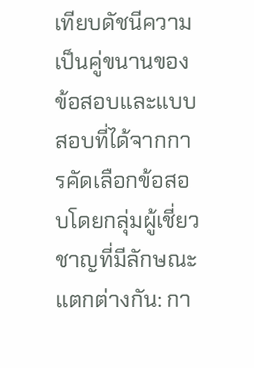เทียบดัชนีความเป็นคู่ขนานของข้อสอบและแบบสอบที่ได้จากการคัดเลือกข้อสอบโดยกลุ่มผู้เชี่ยวชาญที่มีลักษณะแตกต่างกัน: กา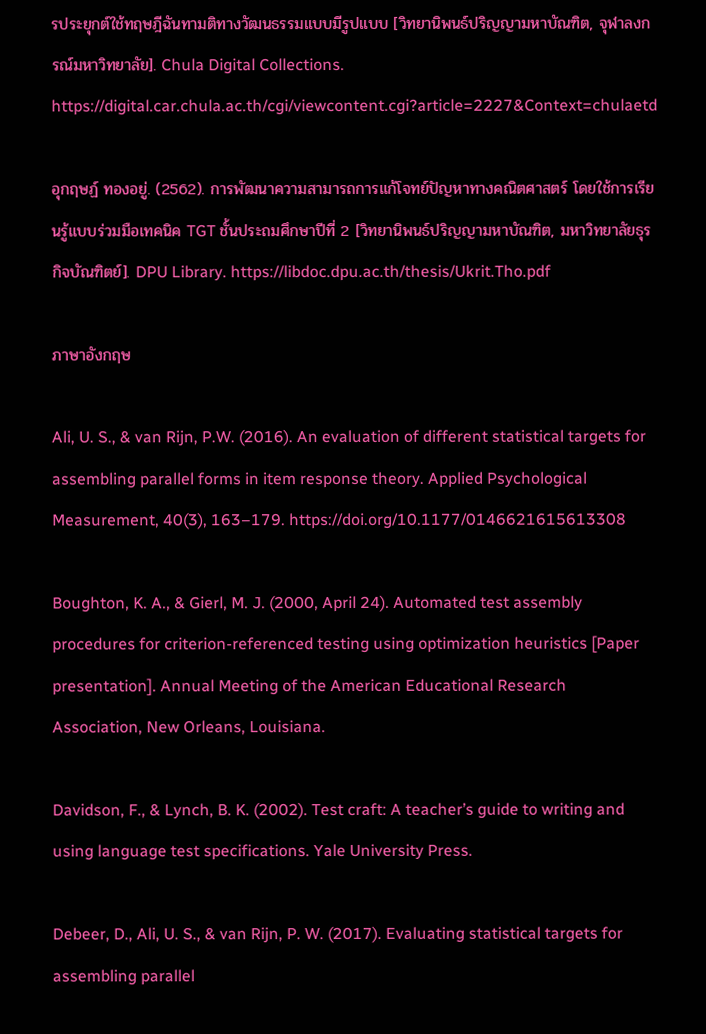รประยุกต์ใช้ทฤษฎีฉันทามติทางวัฒนธรรมแบบมีรูปแบบ [วิทยานิพนธ์ปริญญามหาบัณฑิต, จุฬาลงกรณ์มหาวิทยาลัย]. Chula Digital Collections. https://digital.car.chula.ac.th/cgi/viewcontent.cgi?article=2227&Context=chulaetd

อุกฤษฏ์ ทองอยู่. (2562). การพัฒนาความสามารถการแก้โจทย์ปัญหาทางคณิตศาสตร์ โดยใช้การเรียนรู้แบบร่วมมือเทคนิค TGT ชั้นประถมศึกษาปีที่ 2 [วิทยานิพนธ์ปริญญามหาบัณฑิต, มหาวิทยาลัยธุรกิจบัณฑิตย์]. DPU Library. https://libdoc.dpu.ac.th/thesis/Ukrit.Tho.pdf

ภาษาอังกฤษ

Ali, U. S., & van Rijn, P.W. (2016). An evaluation of different statistical targets for assembling parallel forms in item response theory. Applied Psychological Measurement, 40(3), 163–179. https://doi.org/10.1177/0146621615613308

Boughton, K. A., & Gierl, M. J. (2000, April 24). Automated test assembly procedures for criterion-referenced testing using optimization heuristics [Paper presentation]. Annual Meeting of the American Educational Research Association, New Orleans, Louisiana.

Davidson, F., & Lynch, B. K. (2002). Test craft: A teacher’s guide to writing and using language test specifications. Yale University Press.

Debeer, D., Ali, U. S., & van Rijn, P. W. (2017). Evaluating statistical targets for assembling parallel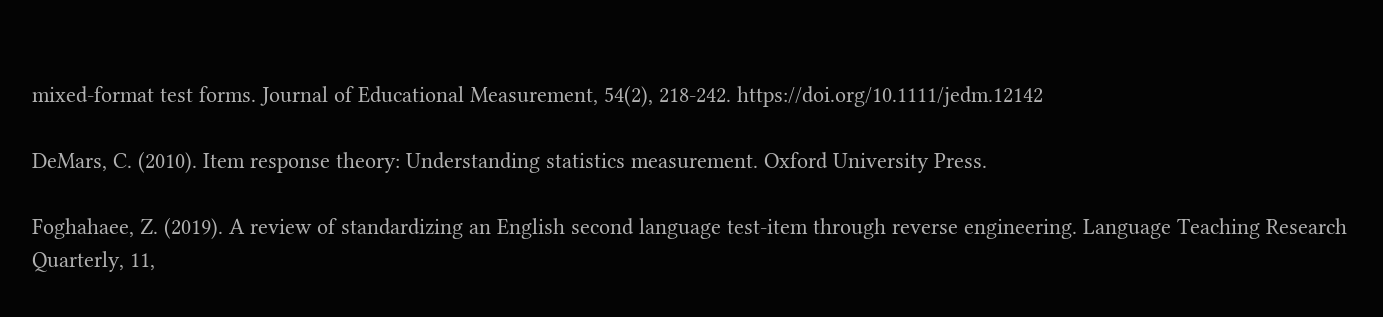mixed-format test forms. Journal of Educational Measurement, 54(2), 218-242. https://doi.org/10.1111/jedm.12142

DeMars, C. (2010). Item response theory: Understanding statistics measurement. Oxford University Press.

Foghahaee, Z. (2019). A review of standardizing an English second language test-item through reverse engineering. Language Teaching Research Quarterly, 11,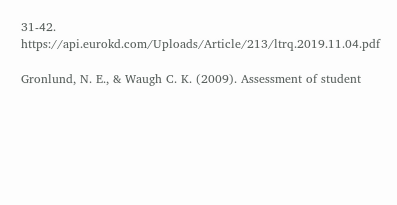31-42. https://api.eurokd.com/Uploads/Article/213/ltrq.2019.11.04.pdf

Gronlund, N. E., & Waugh C. K. (2009). Assessment of student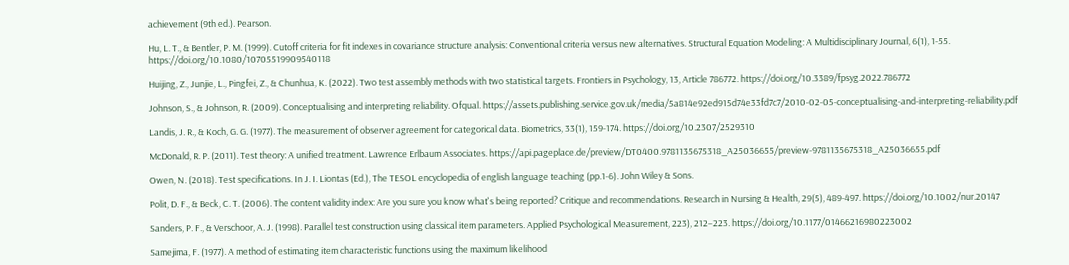achievement (9th ed.). Pearson.

Hu, L. T., & Bentler, P. M. (1999). Cutoff criteria for fit indexes in covariance structure analysis: Conventional criteria versus new alternatives. Structural Equation Modeling: A Multidisciplinary Journal, 6(1), 1-55. https://doi.org/10.1080/10705519909540118

Huijing, Z., Junjie, L., Pingfei, Z., & Chunhua, K. (2022). Two test assembly methods with two statistical targets. Frontiers in Psychology, 13, Article 786772. https://doi.org/10.3389/fpsyg.2022.786772

Johnson, S., & Johnson, R. (2009). Conceptualising and interpreting reliability. Ofqual. https://assets.publishing.service.gov.uk/media/5a814e92ed915d74e33fd7c7/2010-02-05-conceptualising-and-interpreting-reliability.pdf

Landis, J. R., & Koch, G. G. (1977). The measurement of observer agreement for categorical data. Biometrics, 33(1), 159-174. https://doi.org/10.2307/2529310

McDonald, R. P. (2011). Test theory: A unified treatment. Lawrence Erlbaum Associates. https://api.pageplace.de/preview/DT0400.9781135675318_A25036655/preview-9781135675318_A25036655.pdf

Owen, N. (2018). Test specifications. In J. I. Liontas (Ed.), The TESOL encyclopedia of english language teaching (pp.1-6). John Wiley & Sons.

Polit, D. F., & Beck, C. T. (2006). The content validity index: Are you sure you know what's being reported? Critique and recommendations. Research in Nursing & Health, 29(5), 489-497. https://doi.org/10.1002/nur.20147

Sanders, P. F., & Verschoor, A. J. (1998). Parallel test construction using classical item parameters. Applied Psychological Measurement, 223), 212–223. https://doi.org/10.1177/01466216980223002

Samejima, F. (1977). A method of estimating item characteristic functions using the maximum likelihood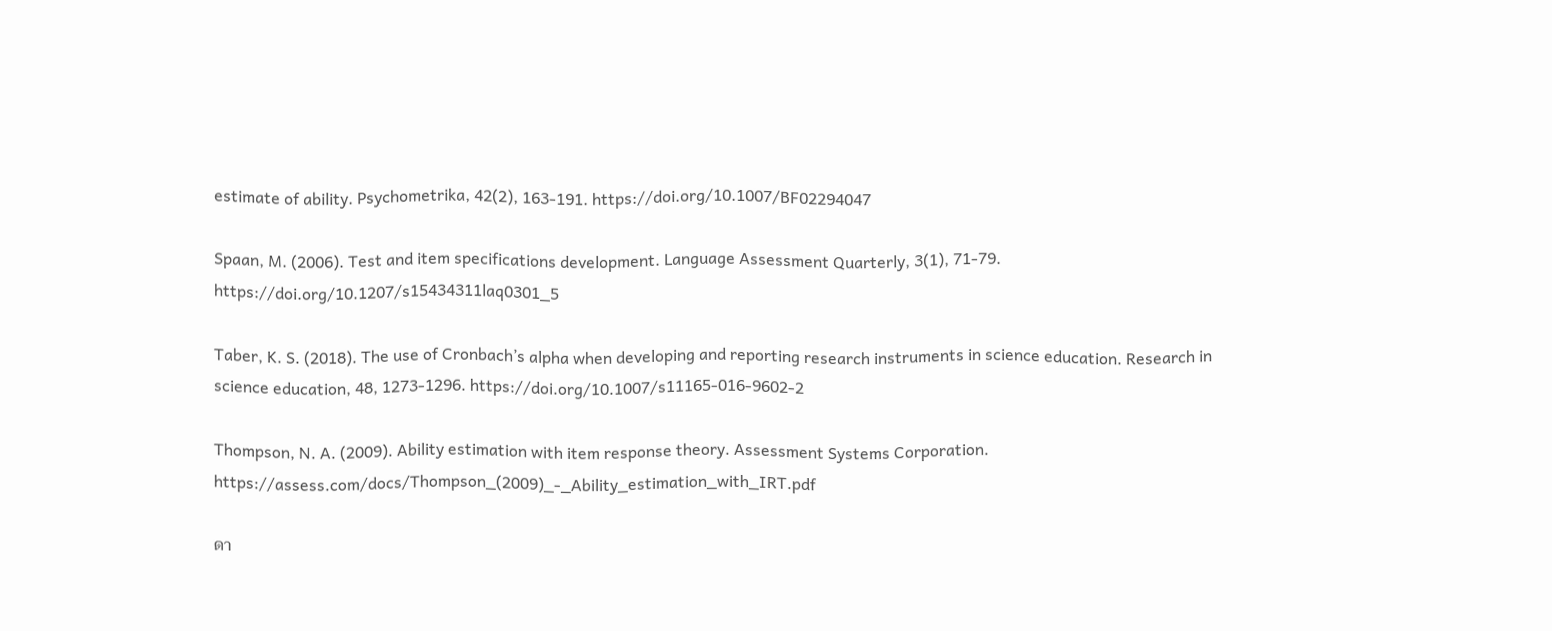estimate of ability. Psychometrika, 42(2), 163-191. https://doi.org/10.1007/BF02294047

Spaan, M. (2006). Test and item specifications development. Language Assessment Quarterly, 3(1), 71-79. https://doi.org/10.1207/s15434311laq0301_5

Taber, K. S. (2018). The use of Cronbach’s alpha when developing and reporting research instruments in science education. Research in science education, 48, 1273-1296. https://doi.org/10.1007/s11165-016-9602-2

Thompson, N. A. (2009). Ability estimation with item response theory. Assessment Systems Corporation. https://assess.com/docs/Thompson_(2009)_-_Ability_estimation_with_IRT.pdf

ดา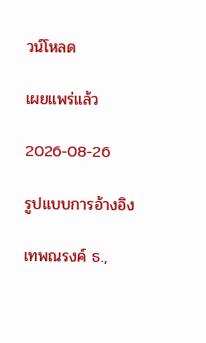วน์โหลด

เผยแพร่แล้ว

2026-08-26

รูปแบบการอ้างอิง

เทพณรงค์ ธ.,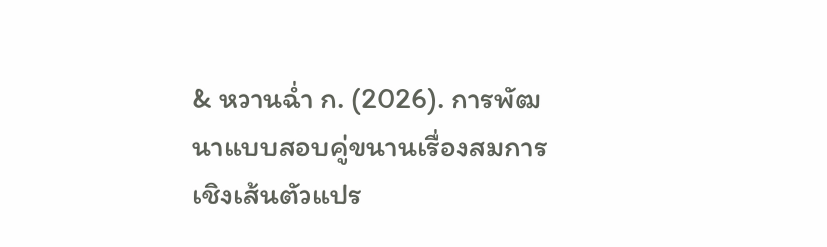& หวานฉ่ำ ก. (2026). การพัฒนาแบบสอบคู่ขนานเรื่องสมการเชิงเส้นตัวแปร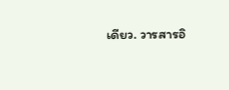เดียว. วารสารอิ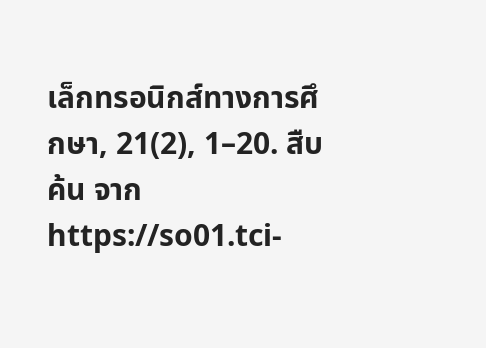เล็กทรอนิกส์ทางการศึกษา, 21(2), 1–20. สืบค้น จาก https://so01.tci-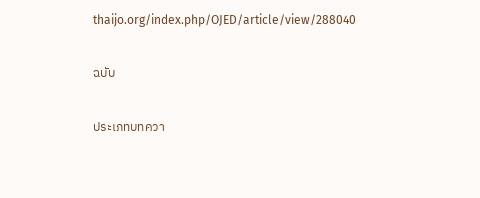thaijo.org/index.php/OJED/article/view/288040

ฉบับ

ประเภทบทควา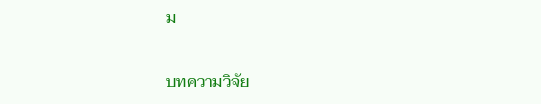ม

บทความวิจัย